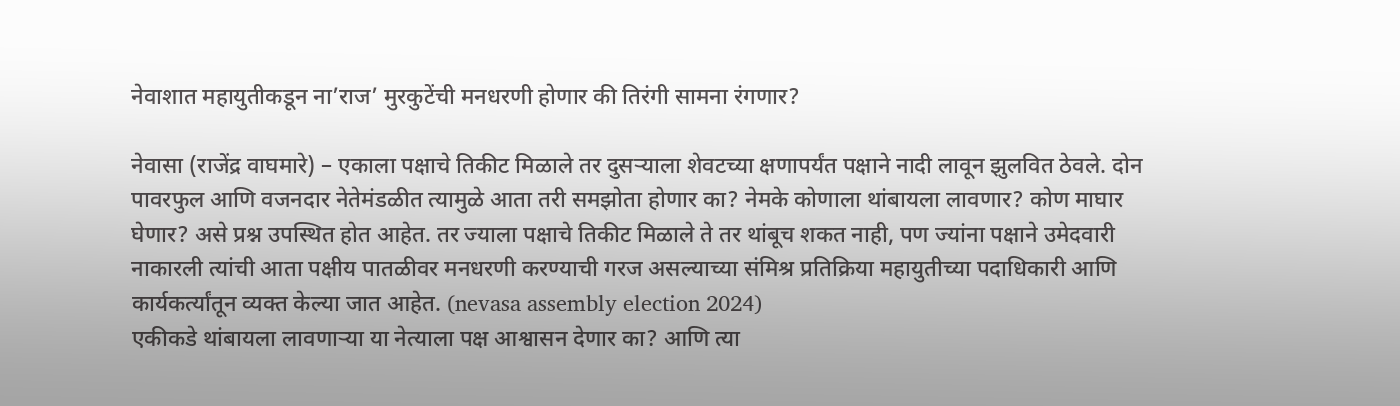नेवाशात महायुतीकडून ना’राज’ मुरकुटेंची मनधरणी होणार की तिरंगी सामना रंगणार?

नेवासा (राजेंद्र वाघमारे) – एकाला पक्षाचे तिकीट मिळाले तर दुसऱ्याला शेवटच्या क्षणापर्यंत पक्षाने नादी लावून झुलवित ठेवले. दोन पावरफुल आणि वजनदार नेतेमंडळीत त्यामुळे आता तरी समझोता होणार का? नेमके कोणाला थांबायला लावणार? कोण माघार घेणार? असे प्रश्न उपस्थित होत आहेत. तर ज्याला पक्षाचे तिकीट मिळाले ते तर थांबूच शकत नाही, पण ज्यांना पक्षाने उमेदवारी नाकारली त्यांची आता पक्षीय पातळीवर मनधरणी करण्याची गरज असल्याच्या संमिश्र प्रतिक्रिया महायुतीच्या पदाधिकारी आणि कार्यकर्त्यांतून व्यक्त केल्या जात आहेत. (nevasa assembly election 2024)
एकीकडे थांबायला लावणाऱ्या या नेत्याला पक्ष आश्वासन देणार का? आणि त्या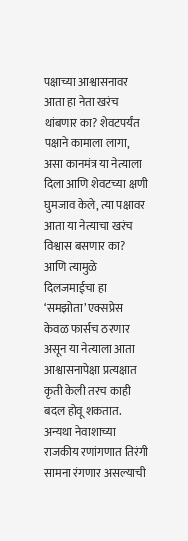पक्षाच्या आश्वासनावर आता हा नेता खरंच थांबणार का? शेवटपर्यंत पक्षाने कामाला लागा, असा कानमंत्र या नेत्याला दिला आणि शेवटच्या क्षणी घुमजाव केले, त्या पक्षावर आता या नेत्याचा खरंच विश्वास बसणार का? आणि त्यामुळे दिलजमाईचा हा ‘समझोता’ एक्सप्रेस केवळ फार्सच ठरणार असून या नेत्याला आता आश्वासनापेक्षा प्रत्यक्षात कृती केली तरच काही बदल होवू शकतात. अन्यथा नेवाशाच्या राजकीय रणांगणात तिरंगी सामना रंगणार असल्याची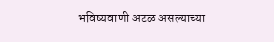भविष्यवाणी अटळ असल्याच्या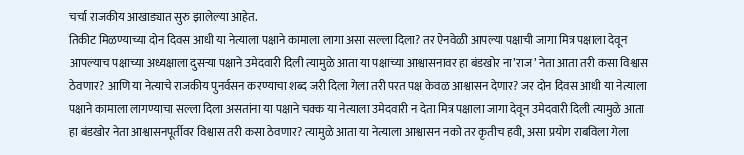चर्चा राजकीय आखाड्यात सुरु झालेल्या आहेत.
तिकीट मिळण्याच्या दोन दिवस आधी या नेत्याला पक्षाने कामाला लागा असा सल्ला दिला? तर ऐनवेळी आपल्या पक्षाची जागा मित्र पक्षाला देवून आपल्याच पक्षाच्या अध्यक्षाला दुसऱ्या पक्षाने उमेदवारी दिली त्यामुळे आता या पक्षाच्या आश्वासनावर हा बंडखोर ना’राज’ नेता आता तरी कसा विश्वास ठेवणार? आणि या नेत्याचे राजकीय पुनर्वसन करण्याचा शब्द जरी दिला गेला तरी परत पक्ष केवळ आश्वासन देणार? जर दोन दिवस आधी या नेत्याला पक्षाने कामाला लागण्याचा सल्ला दिला असतांना या पक्षाने चक्क या नेत्याला उमेदवारी न देता मित्र पक्षाला जागा देवून उमेदवारी दिली त्यामुळे आता हा बंडखोर नेता आश्वासनपूर्तीवर विश्वास तरी कसा ठेवणार? त्यामुळे आता या नेत्याला आश्वासन नको तर कृतीच हवी, असा प्रयोग राबविला गेला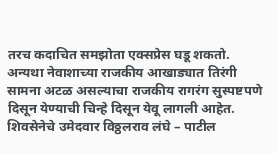तरच कदाचित समझोता एक्सप्रेस घडू शकतो. अन्यथा नेवाशाच्या राजकीय आखाड्यात तिरंगी सामना अटळ असल्याचा राजकीय रागरंग सुस्पष्टपणे दिसून येण्याची चिन्हे दिसून येवू लागली आहेत.
शिवसेनेचे उमेदवार विठ्ठलराव लंघे – पाटील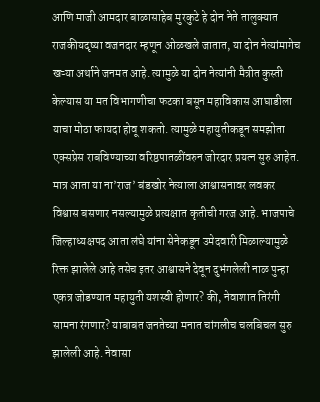आणि माजी आमदार बाळासाहेब मुरकुटे हे दोन नेते तालुक्यात राजकीयदृष्या वजनदार म्हणून ओळखले जातात, या दोन नेत्यांमागेच खऱ्या अर्थाने जनमत आहे. त्यामुळे या दोन नेत्यांनी मैत्रीत कुस्ती केल्यास या मत विभागणीचा फटका बसून महाविकास आघाडीला याचा मोठा फायदा होवू शकतो. त्यामुळे महायुतीकडून समझोता एक्सप्रेस राबविण्याच्या वरिष्ठपातळींवरुन जोरदार प्रयत्न सुरु आहेत. मात्र आता या ना’राज’ बंडखोर नेत्याला आश्वासनावर लवकर विश्वास बसणार नसल्यामुळे प्रत्यक्षात कृतीची गरज आहे. भाजपाचे जिल्हाध्यक्षपद आता लंघे यांना सेनेकडून उमेदवारी मिळाल्यामुळे रिक्त झालेले आहे तसेच इतर आश्वासने देवून दुभंगलेली नाळ पुन्हा एकत्र जोडण्यात महायुती यशस्वी होणार? की, नेवाशात तिरंगी सामना रंगणार? याबाबत जनतेच्या मनात चांगलीच चलबिचल सुरु झालेली आहे. नेवासा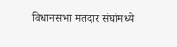विधानसभा मतदार संघांमध्ये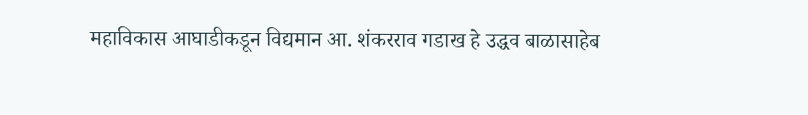महाविकास आघाडीकडून विद्यमान आ. शंकरराव गडाख हे उद्धव बाळासाहेब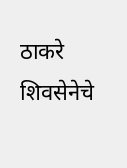ठाकरे शिवसेनेचे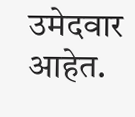उमेदवार आहेत.